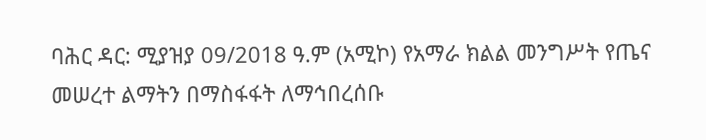ባሕር ዳር: ሚያዝያ 09/2018 ዓ.ም (አሚኮ) የአማራ ክልል መንግሥት የጤና መሠረተ ልማትን በማስፋፋት ለማኅበረሰቡ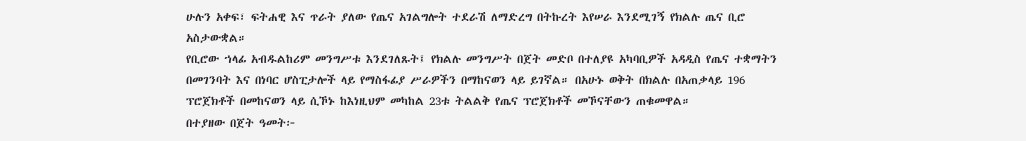ሁሉን አቀፍ፣ ፍትሐዊ እና ጥራት ያለው የጤና አገልግሎት ተደራሽ ለማድረግ በትኩረት እየሠራ እንደሚገኝ የክልሉ ጤና ቢሮ አስታውቋል።
የቢሮው ኀላፊ አብዱልከሪም መንግሥቱ እንደገለጹት፤ የክልሉ መንግሥት በጀት መድቦ በተለያዩ አካባቢዎች አዳዲስ የጤና ተቋማትን በመገንባት እና በነባር ሆስፒታሎች ላይ የማስፋፊያ ሥራዎችን በማከናወን ላይ ይገኛል። በአሁኑ ወቅት በክልሉ በአጠቃላይ 196 ፕሮጀክቶች በመከናወን ላይ ሲኾኑ ከእነዚህም መካከል 23ቱ ትልልቅ የጤና ፕሮጀክቶች መኾናቸውን ጠቁመዋል።
በተያዘው በጀት ዓመት፦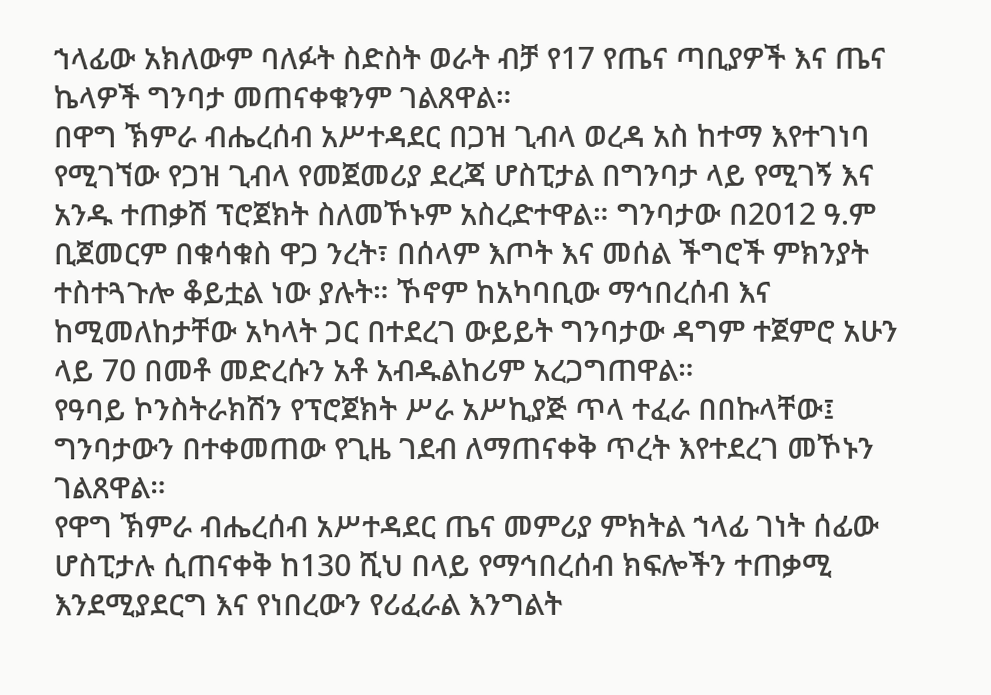ኀላፊው አክለውም ባለፉት ስድስት ወራት ብቻ የ17 የጤና ጣቢያዎች እና ጤና ኬላዎች ግንባታ መጠናቀቁንም ገልጸዋል።
በዋግ ኽምራ ብሔረሰብ አሥተዳደር በጋዝ ጊብላ ወረዳ አስ ከተማ እየተገነባ የሚገኘው የጋዝ ጊብላ የመጀመሪያ ደረጃ ሆስፒታል በግንባታ ላይ የሚገኝ እና አንዱ ተጠቃሽ ፕሮጀክት ስለመኾኑም አስረድተዋል። ግንባታው በ2012 ዓ.ም ቢጀመርም በቁሳቁስ ዋጋ ንረት፣ በሰላም እጦት እና መሰል ችግሮች ምክንያት ተስተጓጉሎ ቆይቷል ነው ያሉት። ኾኖም ከአካባቢው ማኅበረሰብ እና ከሚመለከታቸው አካላት ጋር በተደረገ ውይይት ግንባታው ዳግም ተጀምሮ አሁን ላይ 70 በመቶ መድረሱን አቶ አብዱልከሪም አረጋግጠዋል።
የዓባይ ኮንስትራክሽን የፕሮጀክት ሥራ አሥኪያጅ ጥላ ተፈራ በበኩላቸው፤ ግንባታውን በተቀመጠው የጊዜ ገደብ ለማጠናቀቅ ጥረት እየተደረገ መኾኑን ገልጸዋል።
የዋግ ኽምራ ብሔረሰብ አሥተዳደር ጤና መምሪያ ምክትል ኀላፊ ገነት ሰፊው ሆስፒታሉ ሲጠናቀቅ ከ130 ሺህ በላይ የማኅበረሰብ ክፍሎችን ተጠቃሚ እንደሚያደርግ እና የነበረውን የሪፈራል እንግልት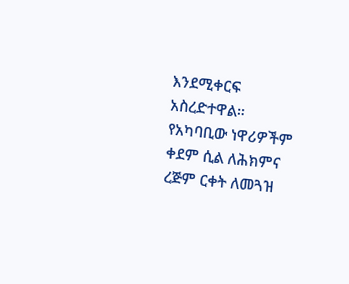እንደሚቀርፍ አስረድተዋል።
የአካባቢው ነዋሪዎችም ቀደም ሲል ለሕክምና ረጅም ርቀት ለመጓዝ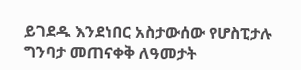ይገደዱ እንደነበር አስታውሰው የሆስፒታሉ ግንባታ መጠናቀቅ ለዓመታት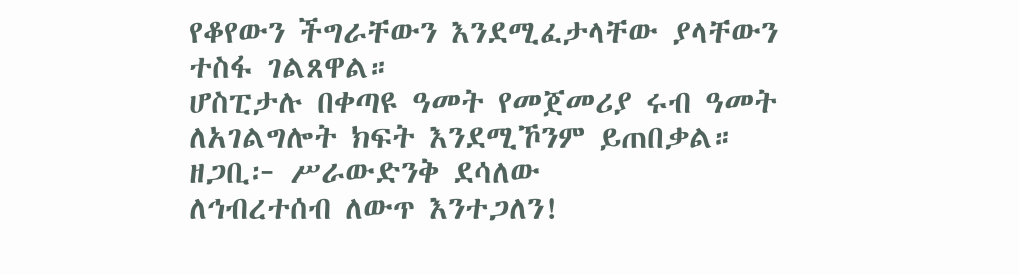የቆየውን ችግራቸውን እንደሚፈታላቸው ያላቸውን ተስፋ ገልጸዋል።
ሆስፒታሉ በቀጣዩ ዓመት የመጀመሪያ ሩብ ዓመት ለአገልግሎት ክፍት እንደሚኾንም ይጠበቃል።
ዘጋቢ፦ ሥራውድንቅ ደሳለው
ለኅብረተሰብ ለውጥ እንተጋለን!